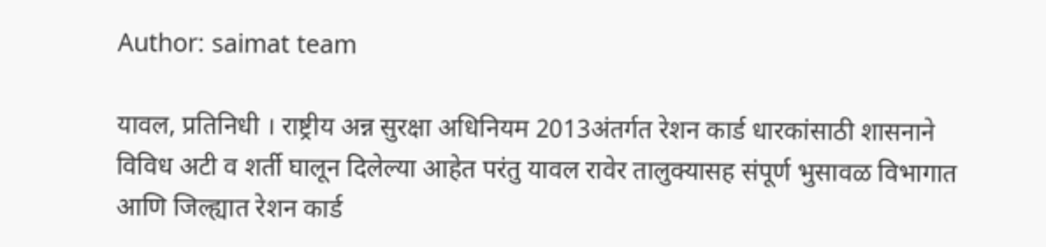Author: saimat team

यावल, प्रतिनिधी । राष्ट्रीय अन्न सुरक्षा अधिनियम 2013अंतर्गत रेशन कार्ड धारकांसाठी शासनाने विविध अटी व शर्ती घालून दिलेल्या आहेत परंतु यावल रावेर तालुक्यासह संपूर्ण भुसावळ विभागात आणि जिल्ह्यात रेशन कार्ड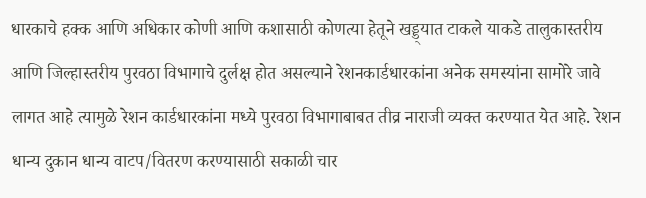धारकाचे हक्क आणि अधिकार कोणी आणि कशासाठी कोणत्या हेतूने खड्ड्यात टाकले याकडे तालुकास्तरीय आणि जिल्हास्तरीय पुरवठा विभागाचे दुर्लक्ष होत असल्याने रेशनकार्डधारकांना अनेक समस्यांना सामोरे जावे लागत आहे त्यामुळे रेशन कार्डधारकांना मध्ये पुरवठा विभागाबाबत तीव्र नाराजी व्यक्त करण्यात येत आहे. रेशन धान्य दुकान धान्य वाटप/वितरण करण्यासाठी सकाळी चार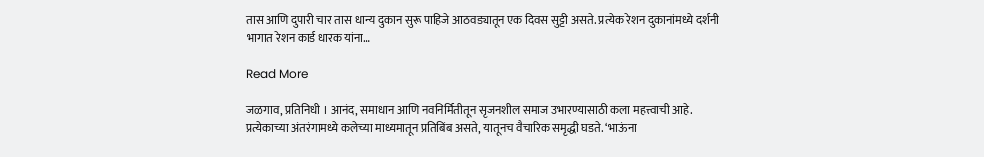तास आणि दुपारी चार तास धान्य दुकान सुरू पाहिजे आठवड्यातून एक दिवस सुट्टी असते. प्रत्येक रेशन दुकानांमध्ये दर्शनी भागात रेशन कार्ड धारक यांना…

Read More

जळगाव, प्रतिनिधी । आनंद, समाधान आणि नवनिर्मितीतून सृजनशील समाज उभारण्यासाठी कला महत्त्वाची आहे. प्रत्येकाच्या अंतरंगामध्ये कलेच्या माध्यमातून प्रतिबिंब असते, यातूनच वैचारिक समृद्धी घडते. ‘भाऊंना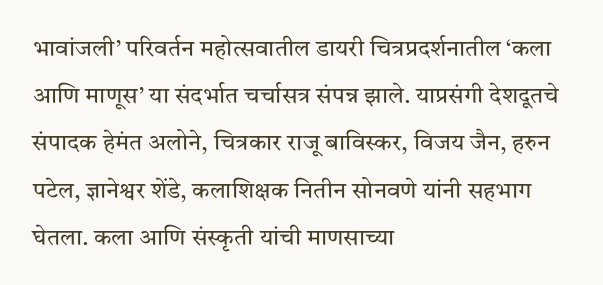भावांजली’ परिवर्तन महोत्सवातील डायरी चित्रप्रदर्शनातील ‘कला आणि माणूस’ या संदर्भात चर्चासत्र संपन्न झाले. याप्रसंगी देशदूतचे संपादक हेमंत अलोने, चित्रकार राजू बाविस्कर, विजय जैन, हरुन पटेल, ज्ञानेश्वर शेंडे, कलाशिक्षक नितीन सोनवणे यांनी सहभाग घेतला. कला आणि संस्कृती यांची माणसाच्या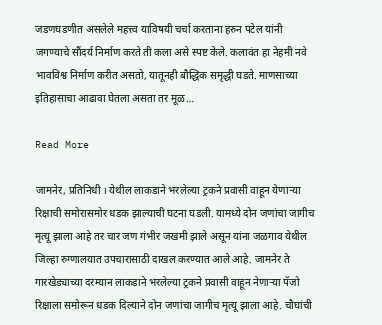जडणघडणीत असलेले महत्त्व याविषयी चर्चा करताना हरुन पटेल यांनी जगण्याचे सौंदर्य निर्माण करते ती कला असे स्पष्ट केले. कलावंत हा नेहमी नवे भावविश्व निर्माण करीत असतो, यातूनही बौद्धिक समृद्धी घडते. माणसाच्या इतिहासाचा आढावा घेतला असता तर मूळ…

Read More

जामनेर, प्रतिनिधी । येथील लाकडाने भरलेल्या ट्रकने प्रवासी वाहून येणाऱ्या रिक्षाची समोरासमोर धडक झाल्याची घटना घडली. यामध्ये दोन जणांचा जागीच मृत्यू झाला आहे तर चार जण गंभीर जखमी झाले असून यांना जळगाव येथील जिल्हा रुग्णालयात उपचारासाठी दाखल करण्यात आले आहे. जामनेर ते गारखेड्याच्या दरम्यान लाकडाने भरलेल्या ट्रकने प्रवासी वाहून नेणाऱ्या पॅजो रिक्षाला समोरून धडक दिल्याने दोन जणांचा जागीच मृत्यू झाला आहे. चौघांची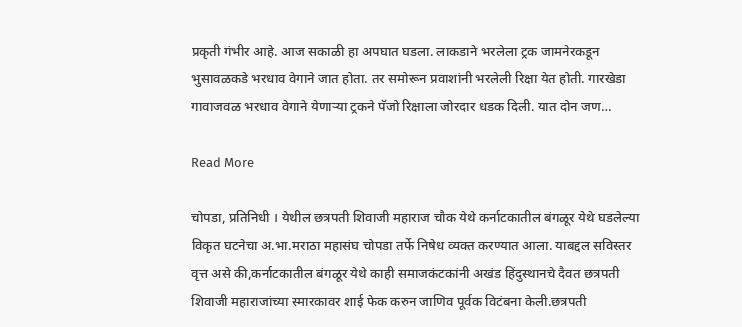प्रकृती गंभीर आहे. आज सकाळी हा अपघात घडला. लाकडाने भरलेला ट्रक जामनेरकडून भुसावळकडे भरधाव वेगाने जात होता. तर समोरून प्रवाशांनी भरलेली रिक्षा येत होती. गारखेडा गावाजवळ भरधाव वेगाने येणाऱ्या ट्रकने पॅजो रिक्षाला जोरदार धडक दिली. यात दोन जण…

Read More

चोपडा, प्रतिनिधी । येथील छत्रपती शिवाजी महाराज चौक येथे कर्नाटकातील बंगळूर येथे घडलेल्या विकृत घटनेचा अ.भा.मराठा महासंघ चोपडा तर्फे निषेध व्यक्त करण्यात आला. याबद्दल सविस्तर वृत्त असे की,कर्नाटकातील बंगळूर येथे काही समाजकंटकांनी अखंड हिंदुस्थानचे दैवत छत्रपती शिवाजी महाराजांच्या स्मारकावर शाई फेक करुन जाणिव पूर्वक विटंबना केली.छत्रपती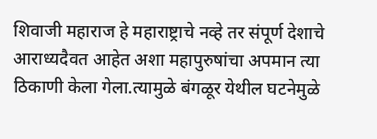शिवाजी महाराज हे महाराष्ट्राचे नव्हे तर संपूर्ण देशाचे आराध्यदैवत आहेत अशा महापुरुषांचा अपमान त्या ठिकाणी केला गेला.त्यामुळे बंगळूर येथील घटनेमुळे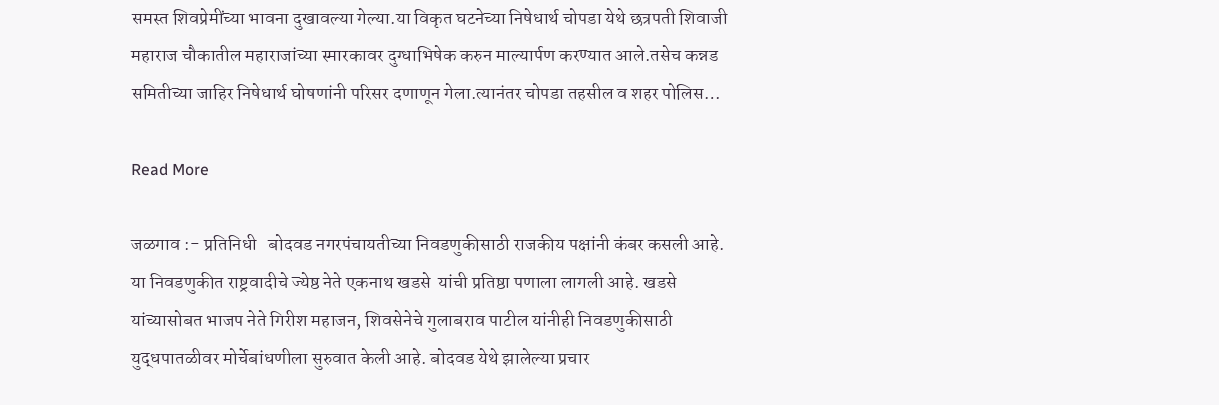समस्त शिवप्रेमींच्या भावना दुखावल्या गेल्या.या विकृत घटनेच्या निषेधार्थ चोपडा येथे छत्रपती शिवाजी महाराज चौकातील महाराजांच्या स्मारकावर दुग्धाभिषेक करुन माल्यार्पण करण्यात आले.तसेच कन्नड समितीच्या जाहिर निषेधार्थ घोषणांनी परिसर दणाणून गेला.त्यानंतर चोपडा तहसील व शहर पोलिस…

Read More

जळगाव :- प्रतिनिधी   बोदवड नगरपंचायतीच्या निवडणुकीसाठी राजकीय पक्षांनी कंबर कसली आहे. या निवडणुकीत राष्ट्रवादीचे ज्येष्ठ नेते एकनाथ खडसे  यांची प्रतिष्ठा पणाला लागली आहे. खडसे यांच्यासोबत भाजप नेते गिरीश महाजन, शिवसेनेचे गुलाबराव पाटील यांनीही निवडणुकीसाठी युद्धपातळीवर मोर्चेबांधणीला सुरुवात केली आहे. बोदवड येथे झालेल्या प्रचार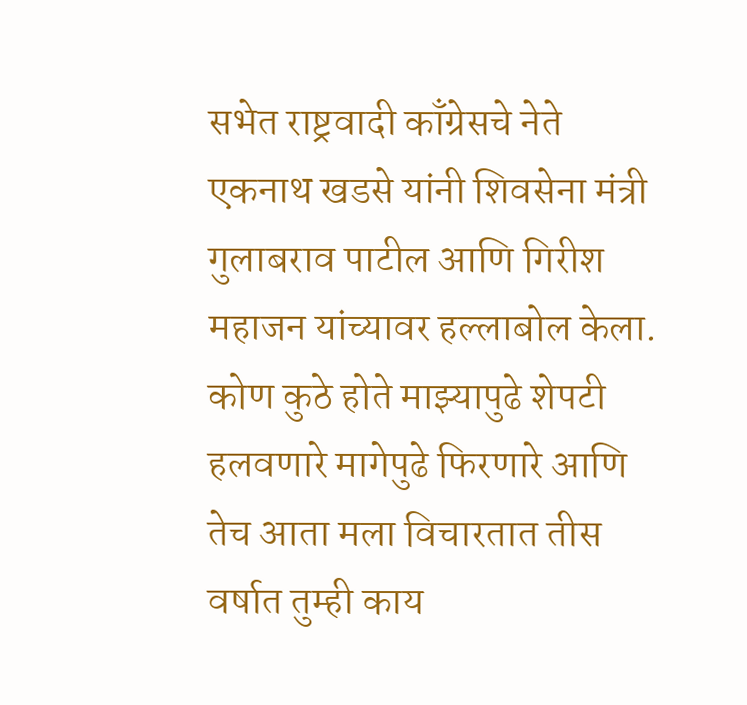सभेत राष्ट्रवादी काँग्रेसचे नेते एकनाथ खडसे यांनी शिवसेना मंत्री गुलाबराव पाटील आणि गिरीश महाजन यांच्यावर हल्लाबोल केला. कोण कुठे होते माझ्यापुढे शेपटी हलवणारे मागेपुढे फिरणारे आणि तेच आता मला विचारतात तीस वर्षात तुम्ही काय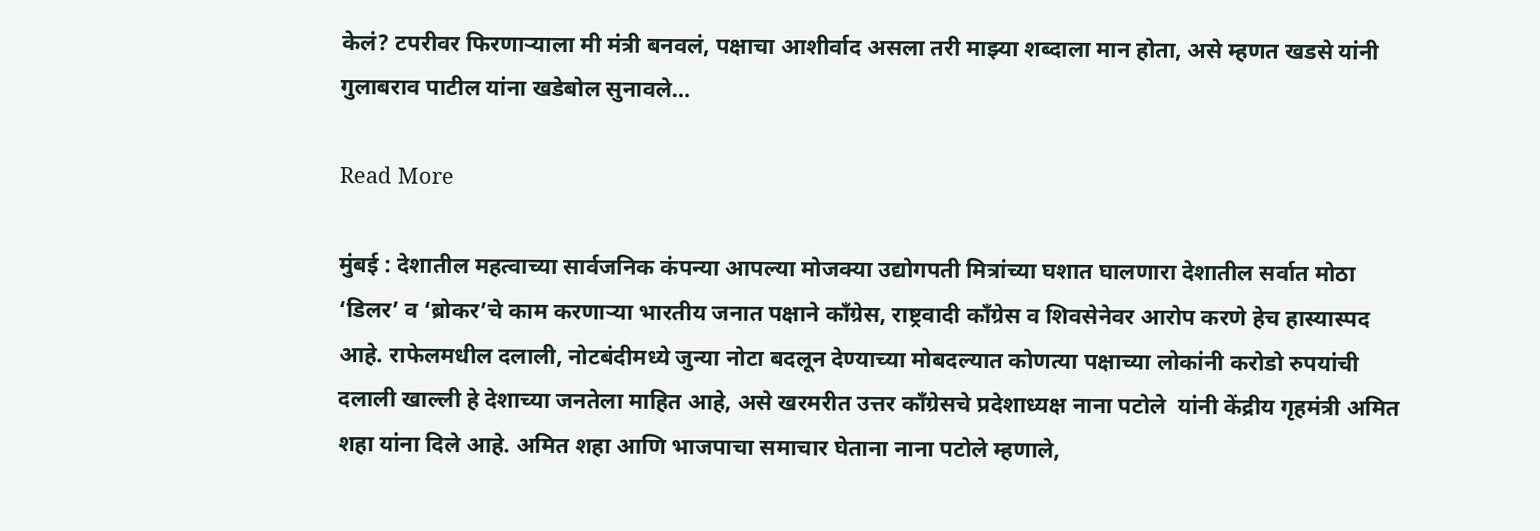केलं? टपरीवर फिरणाऱ्याला मी मंत्री बनवलं, पक्षाचा आशीर्वाद असला तरी माझ्या शब्दाला मान होता, असे म्हणत खडसे यांनी गुलाबराव पाटील यांना खडेबोल सुनावले…

Read More

मुंबई : देशातील महत्वाच्या सार्वजनिक कंपन्या आपल्या मोजक्या उद्योगपती मित्रांच्या घशात घालणारा देशातील सर्वात मोठा ‘डिलर’ व ‘ब्रोकर’चे काम करणाऱ्या भारतीय जनात पक्षाने काँग्रेस, राष्ट्रवादी काँग्रेस व शिवसेनेवर आरोप करणे हेच हास्यास्पद आहे. राफेलमधील दलाली, नोटबंदीमध्ये जुन्या नोटा बदलून देण्याच्या मोबदल्यात कोणत्या पक्षाच्या लोकांनी करोडो रुपयांची दलाली खाल्ली हे देशाच्या जनतेला माहित आहे, असे खरमरीत उत्तर काँग्रेसचे प्रदेशाध्यक्ष नाना पटोले  यांनी केंद्रीय गृहमंत्री अमित शहा यांना दिले आहे. अमित शहा आणि भाजपाचा समाचार घेताना नाना पटोले म्हणाले,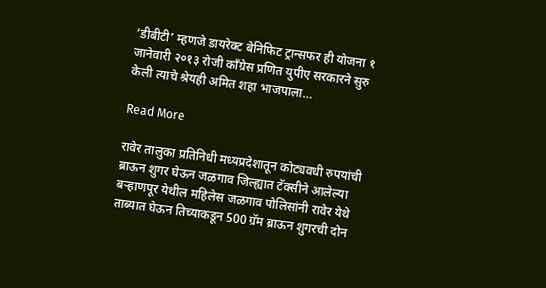‘डीबीटी’ म्हणजे डायरेक्ट बेनिफिट ट्रान्सफर ही योजना १ जानेवारी २०१३ रोजी काँग्रेस प्रणित युपीए सरकारने सुरु केली त्याचे श्रेयही अमित शहा भाजपाला…

Read More

रावेर तालुका प्रतिनिधी मध्यप्रदेशातून कोट्यवधी रुपयांची ब्राऊन शुगर घेऊन जळगाव जिल्ह्यात टॅक्सीने आलेल्या बऱ्हाणपूर येथील महिलेस जळगाव पोलिसांनी रावेर येथे ताब्यात घेऊन तिच्याकडून 500 ग्रॅम ब्राऊन शुगरची दोन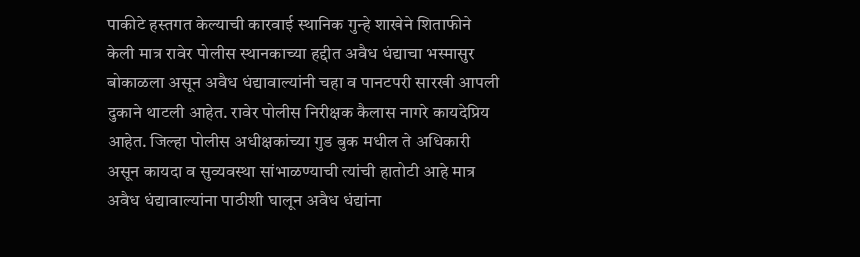पाकीटे हस्तगत केल्याची कारवाई स्थानिक गुन्हे शाखेने शिताफीने केली मात्र रावेर पोलीस स्थानकाच्या हद्दीत अवैध धंद्याचा भस्मासुर बोकाळला असून अवैध धंद्यावाल्यांनी चहा व पानटपरी सारखी आपली दुकाने थाटली आहेत. रावेर पोलीस निरीक्षक कैलास नागरे कायदेप्रिय आहेत. जिल्हा पोलीस अधीक्षकांच्या गुड बुक मधील ते अधिकारी असून कायदा व सुव्यवस्था सांभाळण्याची त्यांची हातोटी आहे मात्र अवैध धंद्यावाल्यांना पाठीशी घालून अवैध धंद्यांना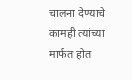चालना देण्याचे कामही त्यांच्या मार्फत होत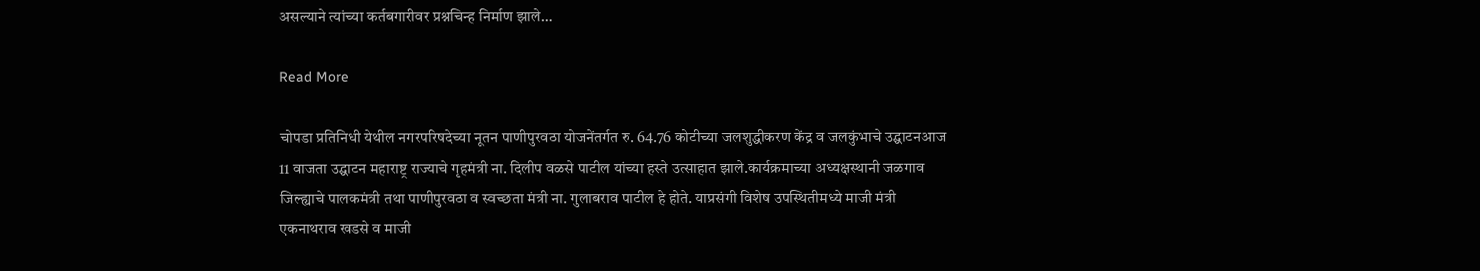असल्याने त्यांच्या कर्तबगारीवर प्रश्नचिन्ह निर्माण झाले…

Read More

चोपडा प्रतिनिधी येथील नगरपरिषदेच्या नूतन पाणीपुरवठा योजनेंतर्गत रु. 64.76 कोटीच्या जलशुद्धीकरण केंद्र व जलकुंभाचे उद्घाटनआज 11 वाजता उद्घाटन महाराष्ट्र राज्याचे गृहमंत्री ना. दिलीप वळसे पाटील यांच्या हस्ते उत्साहात झाले.कार्यक्रमाच्या अध्यक्षस्थानी जळगाव जिल्ह्याचे पालकमंत्री तथा पाणीपुरवठा व स्वच्छता मंत्री ना. गुलाबराव पाटील हे होते. याप्रसंगी विशेष उपस्थितीमध्ये माजी मंत्री एकनाथराव खडसे व माजी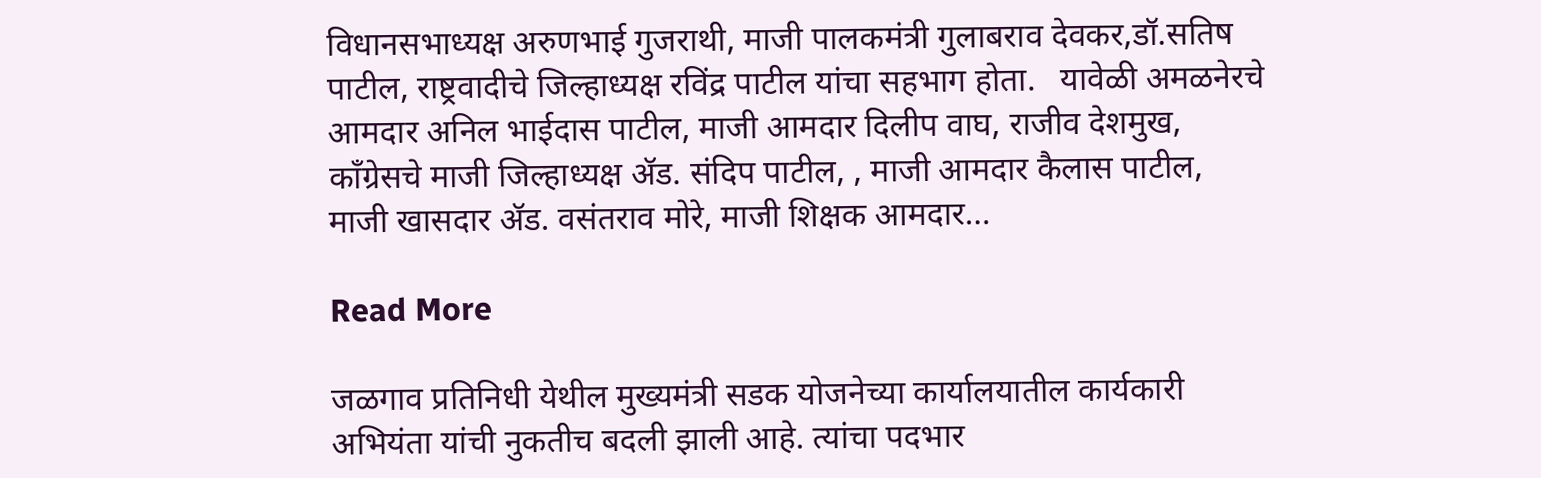विधानसभाध्यक्ष अरुणभाई गुजराथी, माजी पालकमंत्री गुलाबराव देवकर,डॉ.सतिष पाटील, राष्ट्रवादीचे जिल्हाध्यक्ष रविंद्र पाटील यांचा सहभाग होता.   यावेळी अमळनेरचे आमदार अनिल भाईदास पाटील, माजी आमदार दिलीप वाघ, राजीव देशमुख, काँग्रेसचे माजी जिल्हाध्यक्ष ॲड. संदिप पाटील, , माजी आमदार कैलास पाटील, माजी खासदार ॲड. वसंतराव मोरे, माजी शिक्षक आमदार…

Read More

जळगाव प्रतिनिधी येथील मुख्यमंत्री सडक योजनेच्या कार्यालयातील कार्यकारी अभियंता यांची नुकतीच बदली झाली आहे. त्यांचा पदभार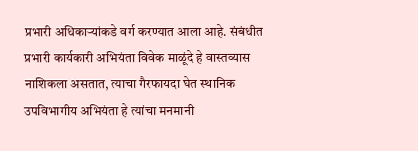प्रभारी अधिकाऱ्यांकडे वर्ग करण्यात आला आहे. संबंधीत प्रभारी कार्यकारी अभियंता विवेक माळूंदे हे वास्तव्यास नाशिकला असतात, त्याचा गैरफायदा घेत स्थानिक उपविभागीय अभियंता हे त्यांचा मनमानी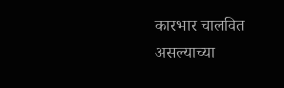कारभार चालवित असल्याच्या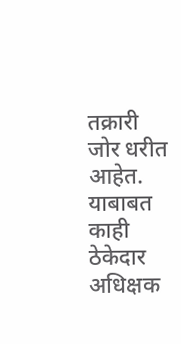तक्रारी जोर धरीत आहेत. याबाबत काही ठेकेदार अधिक्षक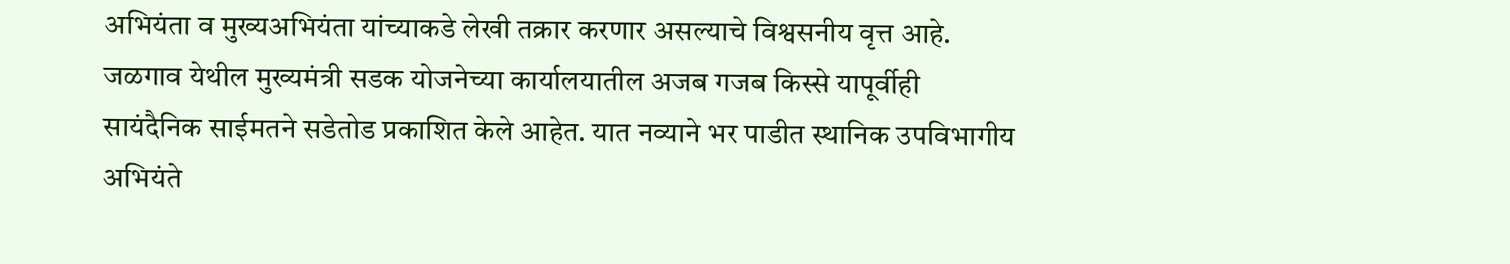अभियंता व मुख्यअभियंता यांच्याकडे लेखी तक्रार करणार असल्याचे विश्वसनीय वृत्त आहे. जळगाव येथील मुख्यमंत्री सडक योजनेच्या कार्यालयातील अजब गजब किस्से यापूर्वीही सायंदैनिक साईमतने सडेतोड प्रकाशित केले आहेत. यात नव्याने भर पाडीत स्थानिक उपविभागीय अभियंते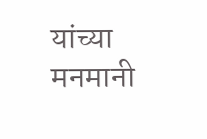यांच्या मनमानी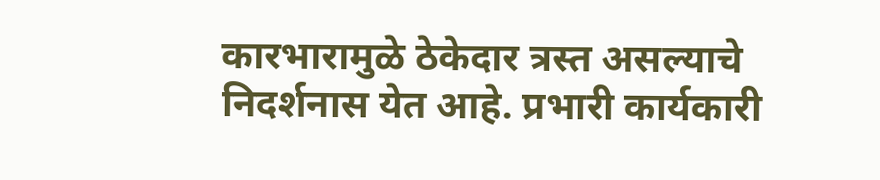कारभारामुळे ठेकेदार त्रस्त असल्याचे निदर्शनास येत आहे. प्रभारी कार्यकारी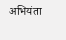अभियंता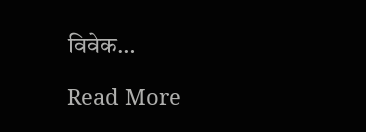विवेक…

Read More